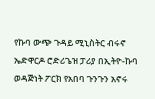የኩባ ውጭ ጉዳይ ሚኒስትር ብሩኖ ኤድዋርዶ ሮድሪጌዝ ፓሪያ በኢትዮ-ኩባ ወዳጅነት ፖርክ የአበባ ጉንጉን አኖሩ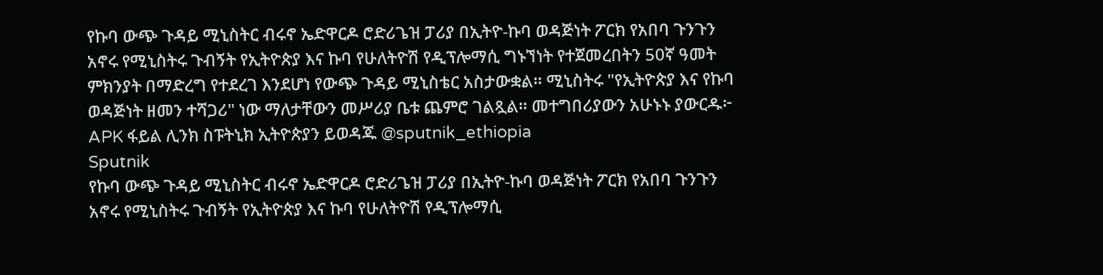የኩባ ውጭ ጉዳይ ሚኒስትር ብሩኖ ኤድዋርዶ ሮድሪጌዝ ፓሪያ በኢትዮ-ኩባ ወዳጅነት ፖርክ የአበባ ጉንጉን አኖሩ የሚኒስትሩ ጉብኝት የኢትዮጵያ እና ኩባ የሁለትዮሽ የዲፕሎማሲ ግኑኘነት የተጀመረበትን 50ኛ ዓመት ምክንያት በማድረግ የተደረገ እንደሆነ የውጭ ጉዳይ ሚኒስቴር አስታውቋል። ሚኒስትሩ "የኢትዮጵያ እና የኩባ ወዳጅነት ዘመን ተሻጋሪ" ነው ማለታቸውን መሥሪያ ቤቱ ጨምሮ ገልጿል። መተግበሪያውን አሁኑኑ ያውርዱ፦ APK ፋይል ሊንክ ስፑትኒክ ኢትዮጵያን ይወዳጁ @sputnik_ethiopia
Sputnik
የኩባ ውጭ ጉዳይ ሚኒስትር ብሩኖ ኤድዋርዶ ሮድሪጌዝ ፓሪያ በኢትዮ-ኩባ ወዳጅነት ፖርክ የአበባ ጉንጉን አኖሩ የሚኒስትሩ ጉብኝት የኢትዮጵያ እና ኩባ የሁለትዮሽ የዲፕሎማሲ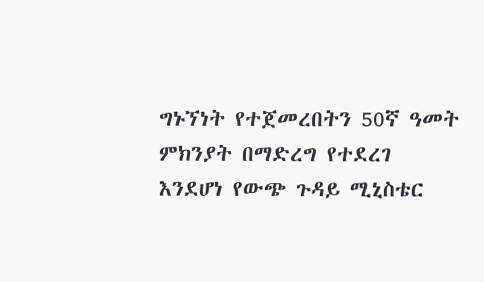ግኑኘነት የተጀመረበትን 50ኛ ዓመት ምክንያት በማድረግ የተደረገ እንደሆነ የውጭ ጉዳይ ሚኒስቴር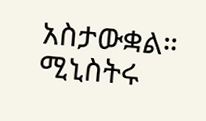አስታውቋል። ሚኒስትሩ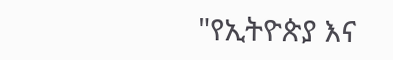"የኢትዮጵያ እና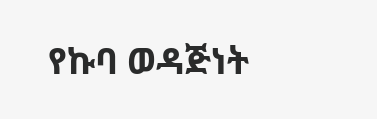የኩባ ወዳጅነት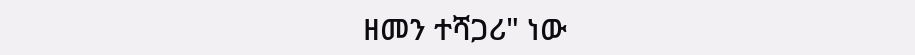ዘመን ተሻጋሪ" ነው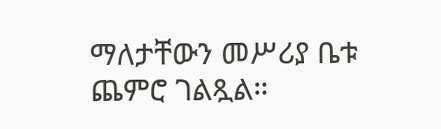ማለታቸውን መሥሪያ ቤቱ ጨምሮ ገልጿል።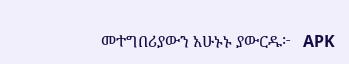መተግበሪያውን አሁኑኑ ያውርዱ፦   APK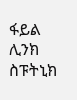ፋይል ሊንክ  ስፑትኒክ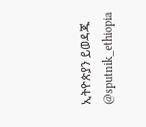ኢትዮጵያን ይወዳጁ @sputnik_ethiopia